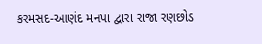કરમસદ-આણંદ મનપા દ્વારા રાજા રણછોડ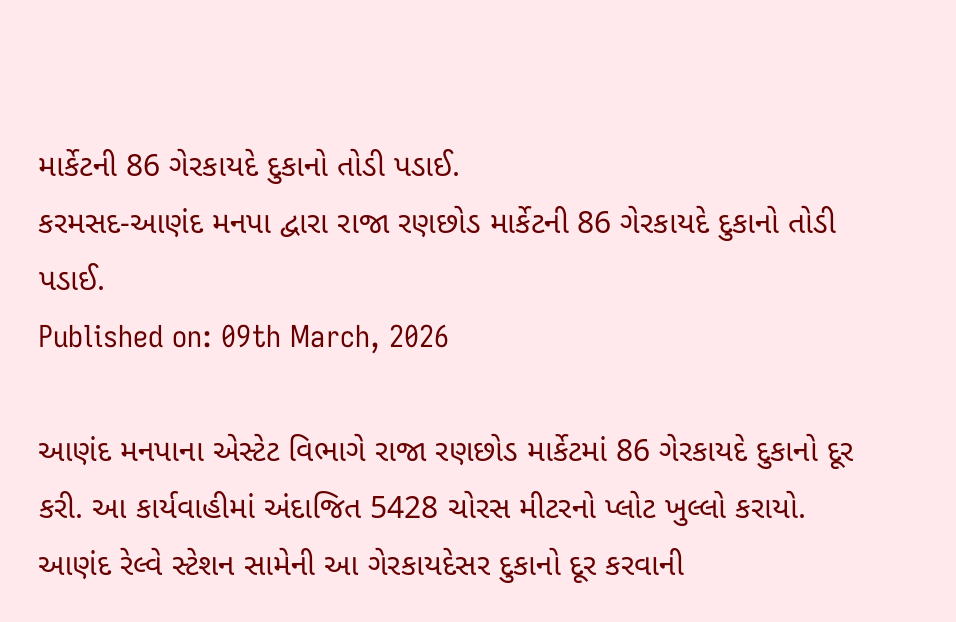માર્કેટની 86 ગેરકાયદે દુકાનો તોડી પડાઈ.
કરમસદ-આણંદ મનપા દ્વારા રાજા રણછોડ માર્કેટની 86 ગેરકાયદે દુકાનો તોડી પડાઈ.
Published on: 09th March, 2026

આણંદ મનપાના એસ્ટેટ વિભાગે રાજા રણછોડ માર્કેટમાં 86 ગેરકાયદે દુકાનો દૂર કરી. આ કાર્યવાહીમાં અંદાજિત 5428 ચોરસ મીટરનો પ્લોટ ખુલ્લો કરાયો. આણંદ રેલ્વે સ્ટેશન સામેની આ ગેરકાયદેસર દુકાનો દૂર કરવાની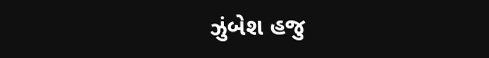ઝુંબેશ હજુ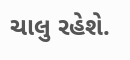ચાલુ રહેશે.